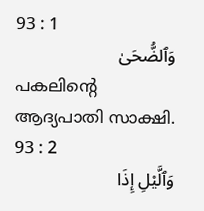93 : 1
وَٱلضُّحَىٰ
പകലിന്റെ ആദ്യപാതി സാക്ഷി.
93 : 2
وَٱلَّيْلِ إِذَا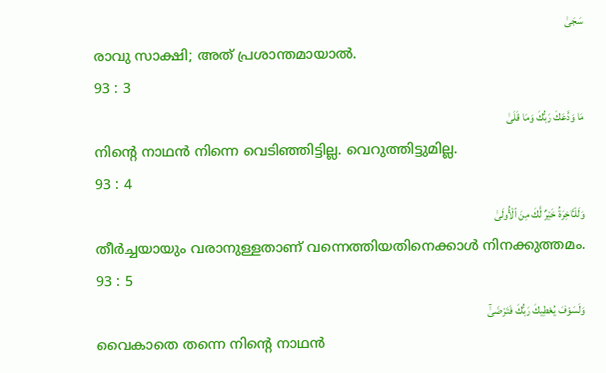سَجَىٰ
രാവു സാക്ഷി; അത് പ്രശാന്തമായാല്‍.
93 : 3
مَا وَدَّعَكَ رَبُّكَ وَمَا قَلَىٰ
നിന്റെ നാഥന്‍ നിന്നെ വെടിഞ്ഞിട്ടില്ല. വെറുത്തിട്ടുമില്ല.
93 : 4
وَلَلْـَٔاخِرَةُ خَيْرٌ لَّكَ مِنَ ٱلْأُولَىٰ
തീര്‍ച്ചയായും വരാനുള്ളതാണ് വന്നെത്തിയതിനെക്കാള്‍ നിനക്കുത്തമം.
93 : 5
وَلَسَوْفَ يُعْطِيكَ رَبُّكَ فَتَرْضَىٰٓ
വൈകാതെ തന്നെ നിന്റെ നാഥന്‍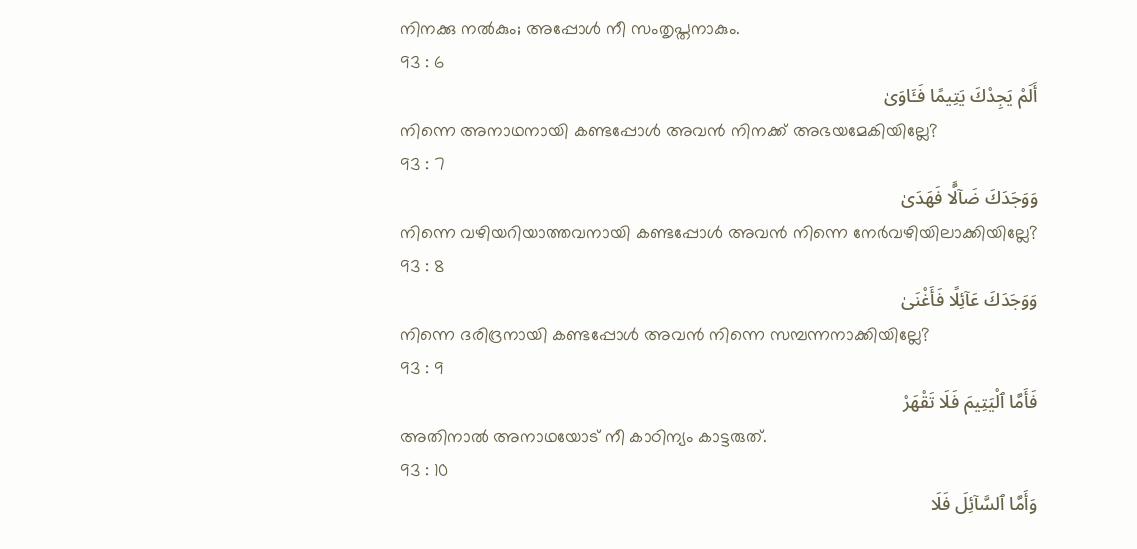നിനക്കു നല്‍കും; അപ്പോള്‍ നീ സംതൃപ്തനാകും.
93 : 6
أَلَمْ يَجِدْكَ يَتِيمًا فَـَٔاوَىٰ
നിന്നെ അനാഥനായി കണ്ടപ്പോള്‍ അവന്‍ നിനക്ക് അഭയമേകിയില്ലേ?
93 : 7
وَوَجَدَكَ ضَآلًّا فَهَدَىٰ
നിന്നെ വഴിയറിയാത്തവനായി കണ്ടപ്പോള്‍ അവന്‍ നിന്നെ നേര്‍വഴിയിലാക്കിയില്ലേ?
93 : 8
وَوَجَدَكَ عَآئِلًا فَأَغْنَىٰ
നിന്നെ ദരിദ്രനായി കണ്ടപ്പോള്‍ അവന്‍ നിന്നെ സമ്പന്നനാക്കിയില്ലേ?
93 : 9
فَأَمَّا ٱلْيَتِيمَ فَلَا تَقْهَرْ
അതിനാല്‍ അനാഥയോട് നീ കാഠിന്യം കാട്ടരുത്.
93 : 10
وَأَمَّا ٱلسَّآئِلَ فَلَا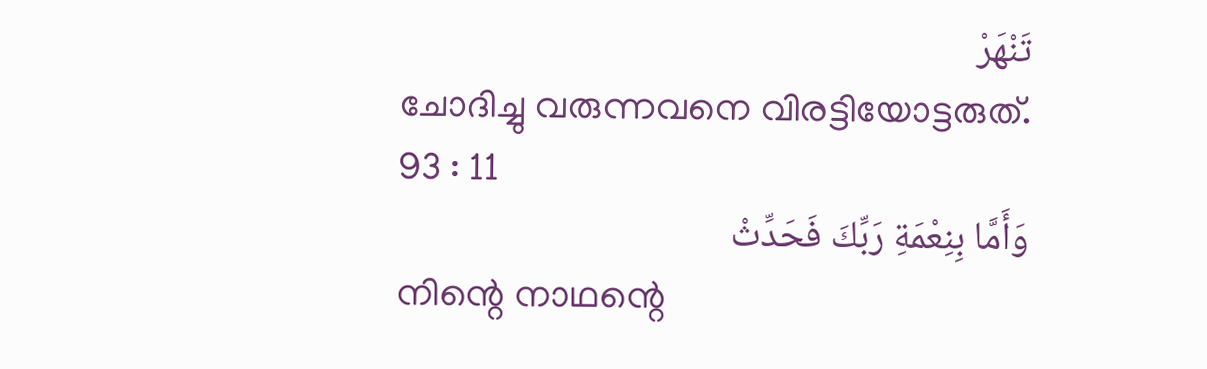تَنْهَرْ
ചോദിച്ചു വരുന്നവനെ വിരട്ടിയോട്ടരുത്.
93 : 11
وَأَمَّا بِنِعْمَةِ رَبِّكَ فَحَدِّثْ
നിന്റെ നാഥന്റെ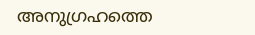അനുഗ്രഹത്തെ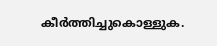കീര്‍ത്തിച്ചുകൊള്ളുക.